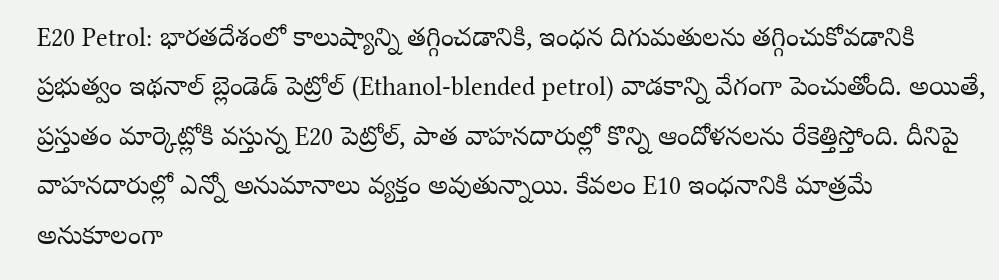E20 Petrol: భారతదేశంలో కాలుష్యాన్ని తగ్గించడానికి, ఇంధన దిగుమతులను తగ్గించుకోవడానికి ప్రభుత్వం ఇథనాల్ బ్లెండెడ్ పెట్రోల్ (Ethanol-blended petrol) వాడకాన్ని వేగంగా పెంచుతోంది. అయితే, ప్రస్తుతం మార్కెట్లోకి వస్తున్న E20 పెట్రోల్, పాత వాహనదారుల్లో కొన్ని ఆందోళనలను రేకెత్తిస్తోంది. దీనిపై వాహనదారుల్లో ఎన్నో అనుమానాలు వ్యక్తం అవుతున్నాయి. కేవలం E10 ఇంధనానికి మాత్రమే అనుకూలంగా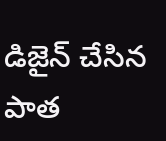డిజైన్ చేసిన పాత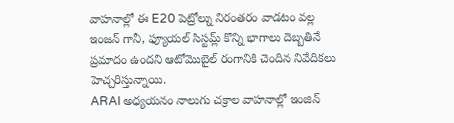వాహనాల్లో ఈ E20 పెట్రోల్ను నిరంతరం వాడటం వల్ల ఇంజన్ గానీ, ఫ్యూయల్ సిస్టమ్ల్ కొన్ని భాగాలు దెబ్బతినే ప్రమాదం ఉందని ఆటోమొబైల్ రంగానికి చెందిన నివేదికలు హెచ్చరిస్తున్నాయి.
ARAI అధ్యయనం నాలుగు చక్రాల వాహనాల్లో ఇంజిన్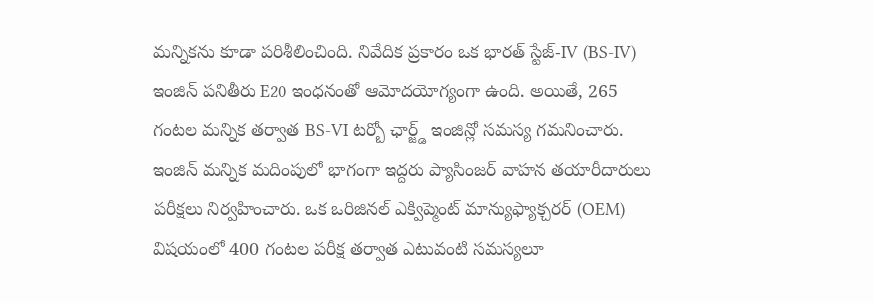మన్నికను కూడా పరిశీలించింది. నివేదిక ప్రకారం ఒక భారత్ స్టేజ్-IV (BS-IV) ఇంజిన్ పనితీరు E20 ఇంధనంతో ఆమోదయోగ్యంగా ఉంది. అయితే, 265 గంటల మన్నిక తర్వాత BS-VI టర్బో ఛార్జ్డ్ ఇంజిన్లో సమస్య గమనించారు.
ఇంజిన్ మన్నిక మదింపులో భాగంగా ఇద్దరు ప్యాసింజర్ వాహన తయారీదారులు పరీక్షలు నిర్వహించారు. ఒక ఒరిజినల్ ఎక్విప్మెంట్ మాన్యుఫ్యాక్చరర్ (OEM) విషయంలో 400 గంటల పరీక్ష తర్వాత ఎటువంటి సమస్యలూ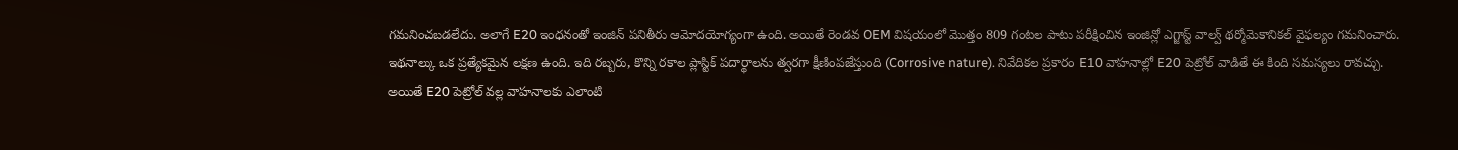గమనించబడలేదు. అలాగే E20 ఇంధనంతో ఇంజిన్ పనితీరు ఆమోదయోగ్యంగా ఉంది. అయితే రెండవ OEM విషయంలో మొత్తం 809 గంటల పాటు పరీక్షించిన ఇంజిన్లో ఎగ్జాస్ట్ వాల్వ్ థర్మోమెకానికల్ వైఫల్యం గమనించారు.
ఇథనాల్కు ఒక ప్రత్యేకమైన లక్షణ ఉంది. ఇది రబ్బరు, కొన్ని రకాల ప్లాస్టిక్ పదార్థాలను త్వరగా క్షీణింపజేస్తుంది (Corrosive nature). నివేదికల ప్రకారం E10 వాహనాల్లో E20 పెట్రోల్ వాడితే ఈ కింది సమస్యలు రావచ్చు.
అయితే E20 పెట్రోల్ వల్ల వాహనాలకు ఎలాంటి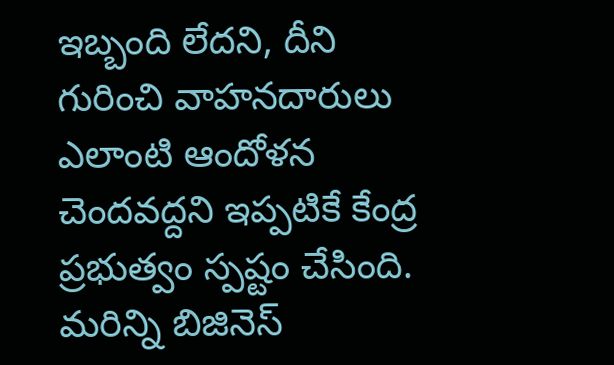ఇబ్బంది లేదని, దీని గురించి వాహనదారులు ఎలాంటి ఆందోళన చెందవద్దని ఇప్పటికే కేంద్ర ప్రభుత్వం స్పష్టం చేసింది.
మరిన్ని బిజినెస్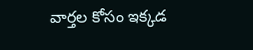వార్తల కోసం ఇక్కడ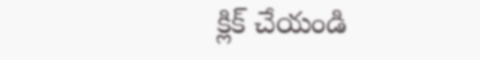క్లిక్ చేయండి